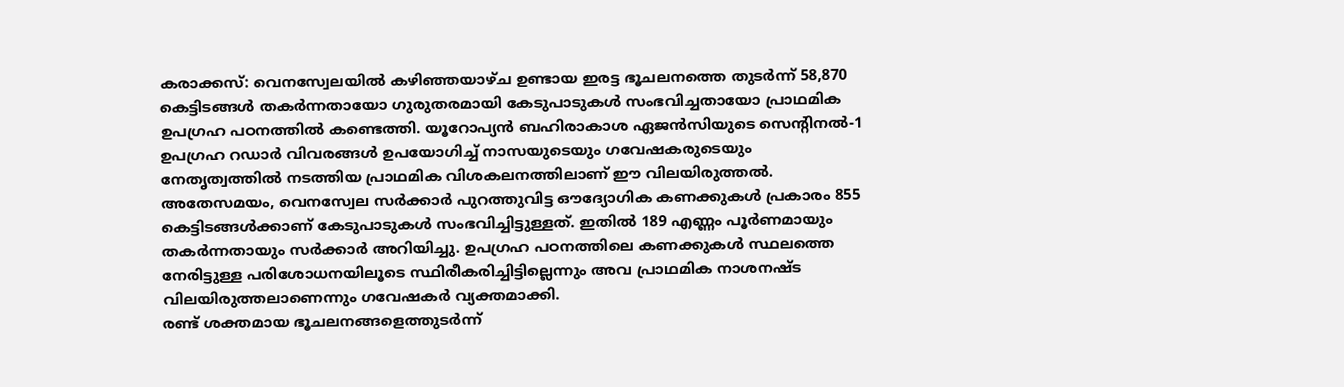കരാക്കസ്: വെനസ്വേലയിൽ കഴിഞ്ഞയാഴ്ച ഉണ്ടായ ഇരട്ട ഭൂചലനത്തെ തുടർന്ന് 58,870 കെട്ടിടങ്ങൾ തകർന്നതായോ ഗുരുതരമായി കേടുപാടുകൾ സംഭവിച്ചതായോ പ്രാഥമിക ഉപഗ്രഹ പഠനത്തിൽ കണ്ടെത്തി. യൂറോപ്യൻ ബഹിരാകാശ ഏജൻസിയുടെ സെന്റിനൽ-1 ഉപഗ്രഹ റഡാർ വിവരങ്ങൾ ഉപയോഗിച്ച് നാസയുടെയും ഗവേഷകരുടെയും നേതൃത്വത്തിൽ നടത്തിയ പ്രാഥമിക വിശകലനത്തിലാണ് ഈ വിലയിരുത്തൽ.
അതേസമയം, വെനസ്വേല സർക്കാർ പുറത്തുവിട്ട ഔദ്യോഗിക കണക്കുകൾ പ്രകാരം 855 കെട്ടിടങ്ങൾക്കാണ് കേടുപാടുകൾ സംഭവിച്ചിട്ടുള്ളത്. ഇതിൽ 189 എണ്ണം പൂർണമായും തകർന്നതായും സർക്കാർ അറിയിച്ചു. ഉപഗ്രഹ പഠനത്തിലെ കണക്കുകൾ സ്ഥലത്തെ നേരിട്ടുള്ള പരിശോധനയിലൂടെ സ്ഥിരീകരിച്ചിട്ടില്ലെന്നും അവ പ്രാഥമിക നാശനഷ്ട വിലയിരുത്തലാണെന്നും ഗവേഷകർ വ്യക്തമാക്കി.
രണ്ട് ശക്തമായ ഭൂചലനങ്ങളെത്തുടർന്ന്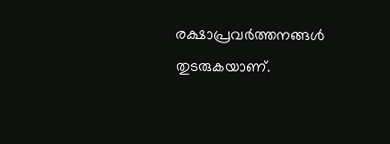രക്ഷാപ്രവർത്തനങ്ങൾ തുടരുകയാണ്.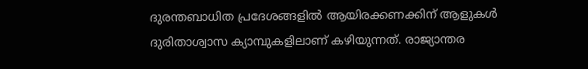ദുരന്തബാധിത പ്രദേശങ്ങളിൽ ആയിരക്കണക്കിന് ആളുകൾ ദുരിതാശ്വാസ ക്യാമ്പുകളിലാണ് കഴിയുന്നത്. രാജ്യാന്തര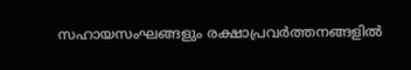സഹായസംഘങ്ങളും രക്ഷാപ്രവർത്തനങ്ങളിൽ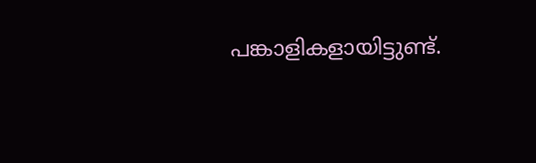പങ്കാളികളായിട്ടുണ്ട്.